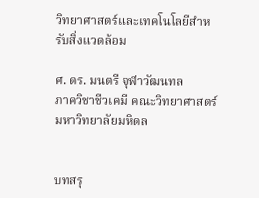วิทยาศาสตร์และเทคโนโลยีสำหรับสิ่งแวดล้อม

ศ. ดร. มนตรี จุฬาวัฒนทล
ภาควิชาชีวเคมี คณะวิทยาศาสตร์ มหาวิทยาลัยมหิดล


บทสรุ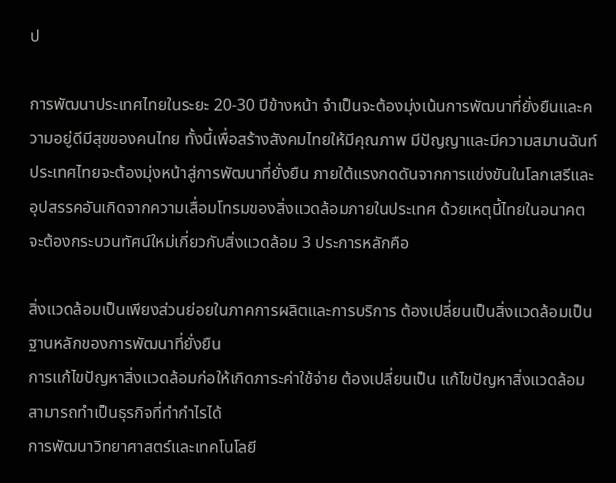ป

การพัฒนาประเทศไทยในระยะ 20-30 ปีข้างหน้า จำเป็นจะต้องมุ่งเน้นการพัฒนาที่ยั่งยืนและความอยู่ดีมีสุขของคนไทย ทั้งนี้เพื่อสร้างสังคมไทยให้มีคุณภาพ มีปัญญาและมีความสมานฉันท์ ประเทศไทยจะต้องมุ่งหน้าสู่การพัฒนาที่ยั่งยืน ภายใต้แรงกดดันจากการแข่งขันในโลกเสรีและอุปสรรคอันเกิดจากความเสื่อมโทรมของสิ่งแวดล้อมภายในประเทศ ด้วยเหตุนี้ไทยในอนาคตจะต้องกระบวนทัศน์ใหม่เกี่ยวกับสิ่งแวดล้อม 3 ประการหลักคือ

สิ่งแวดล้อมเป็นเพียงส่วนย่อยในภาคการผลิตและการบริการ ต้องเปลี่ยนเป็นสิ่งแวดล้อมเป็นฐานหลักของการพัฒนาที่ยั่งยืน
การแก้ไขปัญหาสิ่งแวดล้อมก่อให้เกิดภาระค่าใช้จ่าย ต้องเปลี่ยนเป็น แก้ไขปัญหาสิ่งแวดล้อมสามารถทำเป็นธุรกิจที่ทำกำไรได้
การพัฒนาวิทยาศาสตร์และเทคโนโลยี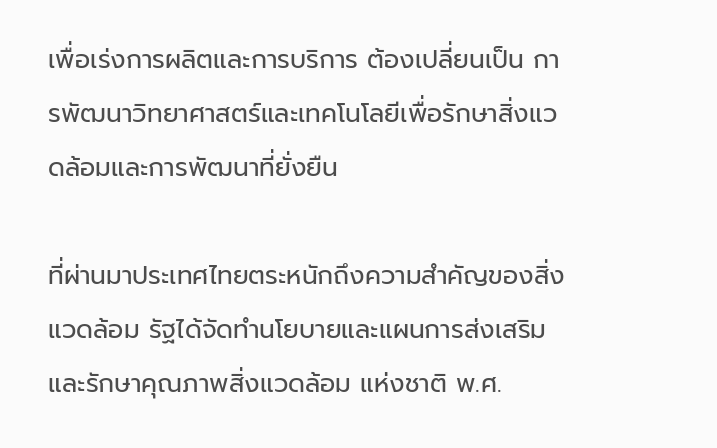เพื่อเร่งการผลิตและการบริการ ต้องเปลี่ยนเป็น การพัฒนาวิทยาศาสตร์และเทคโนโลยีเพื่อรักษาสิ่งแวดล้อมและการพัฒนาที่ยั่งยืน

ที่ผ่านมาประเทศไทยตระหนักถึงความสำคัญของสิ่งแวดล้อม รัฐได้จัดทำนโยบายและแผนการส่งเสริมและรักษาคุณภาพสิ่งแวดล้อม แห่งชาติ พ.ศ.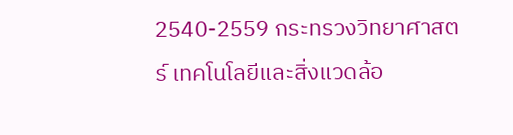2540-2559 กระทรวงวิทยาศาสตร์ เทคโนโลยีและสิ่งแวดล้อ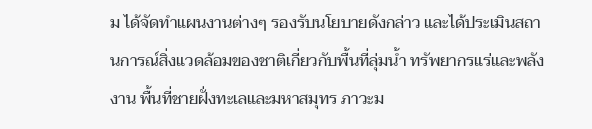ม ได้จัดทำแผนงานต่างๆ รองรับนโยบายดังกล่าว และได้ประเมินสถานการณ์สิ่งแวดล้อมของชาติเกี่ยวกับพื้นที่ลุ่มน้ำ ทรัพยากรแร่และพลังงาน พื้นที่ชายฝั่งทะเลและมหาสมุทร ภาวะม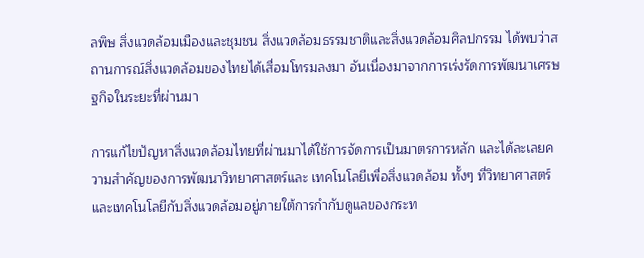ลพิษ สิ่งแวดล้อมเมืองและชุมชน สิ่งแวดล้อมธรรมชาติและสิ่งแวดล้อมศิลปกรรม ได้พบว่าสถานการณ์สิ่งแวดล้อมของไทยได้เสื่อมโทรมลงมา อันเนื่องมาจากการเร่งรัดการพัฒนาเศรษฐกิจในระยะที่ผ่านมา

การแก้ไขปัญหาสิ่งแวดล้อมไทยที่ผ่านมาได้ใช้การจัดการเป็นมาตรการหลัก และได้ละเลยความสำคัญของการพัฒนาวิทยาศาสตร์และ เทคโนโลยีเพื่อสิ่งแวดล้อม ทั้งๆ ที่วิทยาศาสตร์และเทคโนโลยีกับสิ่งแวดล้อมอยู่ภายใต้การกำกับดูแลของกระท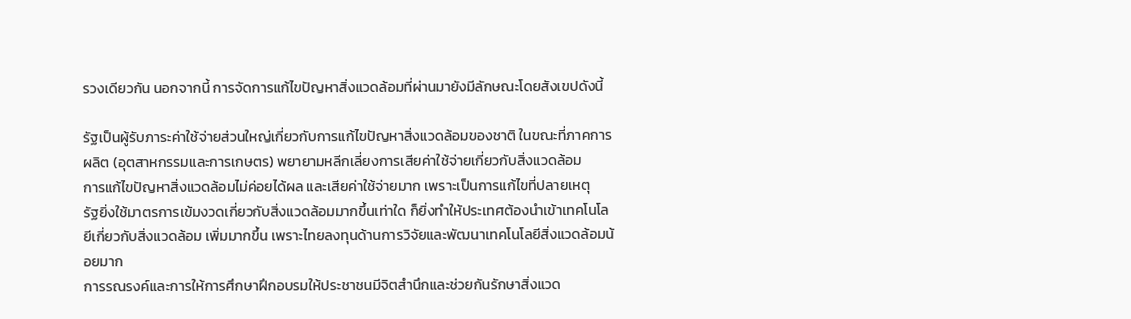รวงเดียวกัน นอกจากนี้ การจัดการแก้ไขปัญหาสิ่งแวดล้อมที่ผ่านมายังมีลักษณะโดยสังเขปดังนี้

รัฐเป็นผู้รับภาระค่าใช้จ่ายส่วนใหญ่เกี่ยวกับการแก้ไขปัญหาสิ่งแวดล้อมของชาติ ในขณะที่ภาคการผลิต (อุตสาหกรรมและการเกษตร) พยายามหลีกเลี่ยงการเสียค่าใช้จ่ายเกี่ยวกับสิ่งแวดล้อม
การแก้ไขปัญหาสิ่งแวดล้อมไม่ค่อยได้ผล และเสียค่าใช้จ่ายมาก เพราะเป็นการแก้ไขที่ปลายเหตุ
รัฐยิ่งใช้มาตรการเข้มงวดเกี่ยวกับสิ่งแวดล้อมมากขึ้นเท่าใด ก็ยิ่งทำให้ประเทศต้องนำเข้าเทคโนโลยีเกี่ยวกับสิ่งแวดล้อม เพิ่มมากขึ้น เพราะไทยลงทุนด้านการวิจัยและพัฒนาเทคโนโลยีสิ่งแวดล้อมน้อยมาก
การรณรงค์และการให้การศึกษาฝึกอบรมให้ประชาชนมีจิตสำนึกและช่วยกันรักษาสิ่งแวด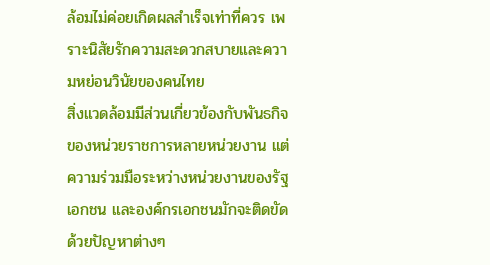ล้อมไม่ค่อยเกิดผลสำเร็จเท่าที่ควร เพราะนิสัยรักความสะดวกสบายและความหย่อนวินัยของคนไทย
สิ่งแวดล้อมมีส่วนเกี่ยวข้องกับพันธกิจของหน่วยราชการหลายหน่วยงาน แต่ความร่วมมือระหว่างหน่วยงานของรัฐ เอกชน และองค์กรเอกชนมักจะติดขัดด้วยปัญหาต่างๆ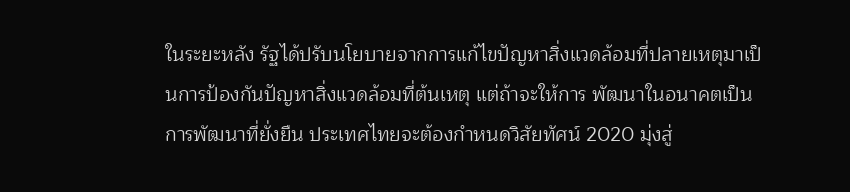ในระยะหลัง รัฐได้ปรับนโยบายจากการแก้ไขปัญหาสิ่งแวดล้อมที่ปลายเหตุมาเป็นการป้องกันปัญหาสิ่งแวดล้อมที่ต้นเหตุ แต่ถ้าจะให้การ พัฒนาในอนาคตเป็นการพัฒนาที่ยั่งยืน ประเทศไทยจะต้องกำหนดวิสัยทัศน์ 2020 มุ่งสู่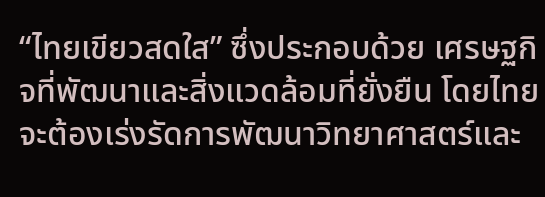“ไทยเขียวสดใส” ซึ่งประกอบด้วย เศรษฐกิจที่พัฒนาและสิ่งแวดล้อมที่ยั่งยืน โดยไทยจะต้องเร่งรัดการพัฒนาวิทยาศาสตร์และ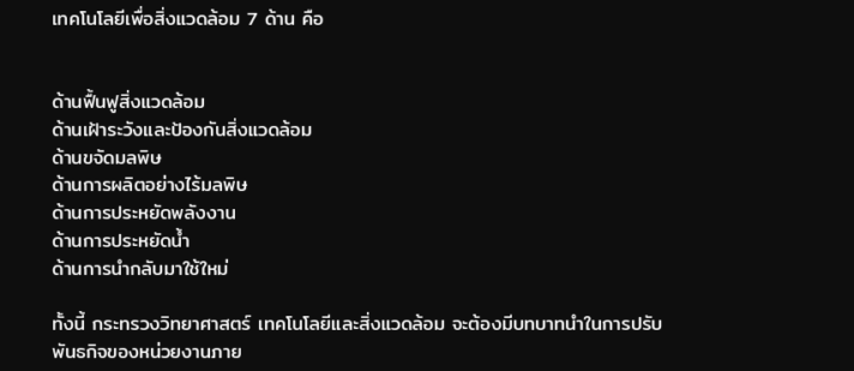เทคโนโลยีเพื่อสิ่งแวดล้อม 7 ด้าน คือ


ด้านฟื้นฟูสิ่งแวดล้อม
ด้านเฝ้าระวังและป้องกันสิ่งแวดล้อม
ด้านขจัดมลพิษ
ด้านการผลิตอย่างไร้มลพิษ
ด้านการประหยัดพลังงาน
ด้านการประหยัดน้ำ
ด้านการนำกลับมาใช้ใหม่

ทั้งนี้ กระทรวงวิทยาศาสตร์ เทคโนโลยีและสิ่งแวดล้อม จะต้องมีบทบาทนำในการปรับพันธกิจของหน่วยงานภาย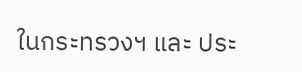ในกระทรวงฯ และ ประ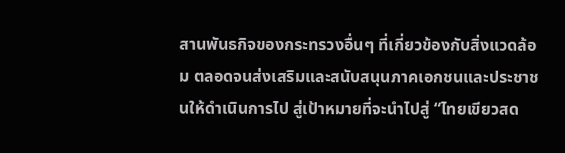สานพันธกิจของกระทรวงอื่นๆ ที่เกี่ยวข้องกับสิ่งแวดล้อม ตลอดจนส่งเสริมและสนับสนุนภาคเอกชนและประชาชนให้ดำเนินการไป สู่เป้าหมายที่จะนำไปสู่ “ไทยเขียวสด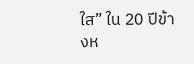ใส” ใน 20 ปีข้างห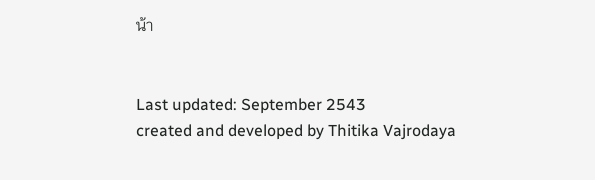น้า


Last updated: September 2543
created and developed by Thitika Vajrodaya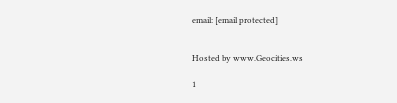email: [email protected]


Hosted by www.Geocities.ws

1